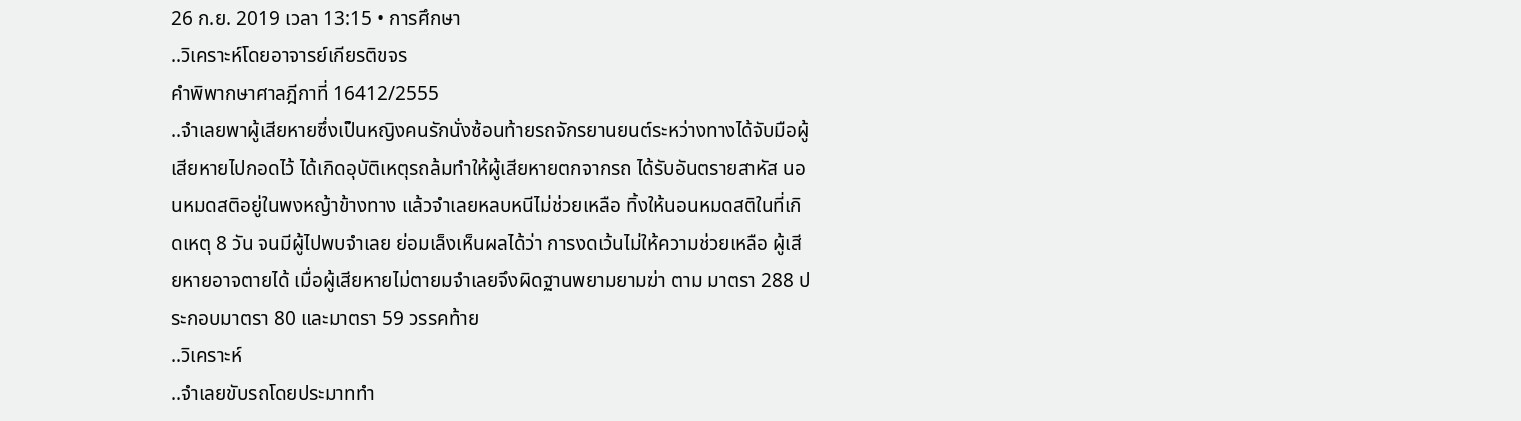26 ก.ย. 2019 เวลา 13:15 • การศึกษา
..วิเคราะห์โดยอาจารย์เกียรติขจร
คำพิพากษาศาลฎีกาที่ 16412/2555
..จําเลยพาผู้เสียหายซึ่งเป็นหญิงคนรักนั่งซ้อนท้ายรถจักรยานยนต์ระหว่างทางได้จับมือผู้เสียหายไปกอดไว้ ได้เกิดอุบัติเหตุรถล้มทําให้ผู้เสียหายตกจากรถ ได้รับอันตรายสาหัส นอนหมดสติอยู่ในพงหญ้าข้างทาง แล้วจําเลยหลบหนีไม่ช่วยเหลือ ทิ้งให้นอนหมดสติในที่เกิดเหตุ 8 วัน จนมีผู้ไปพบจําเลย ย่อมเล็งเห็นผลได้ว่า การงดเว้นไม่ให้ความช่วยเหลือ ผู้เสียหายอาจตายได้ เมื่อผู้เสียหายไม่ตายมจําเลยจึงผิดฐานพยามยามฆ่า ตาม มาตรา 288 ประกอบมาตรา 80 และมาตรา 59 วรรคท้าย
..วิเคราะห์
..จําเลยขับรถโดยประมาททํา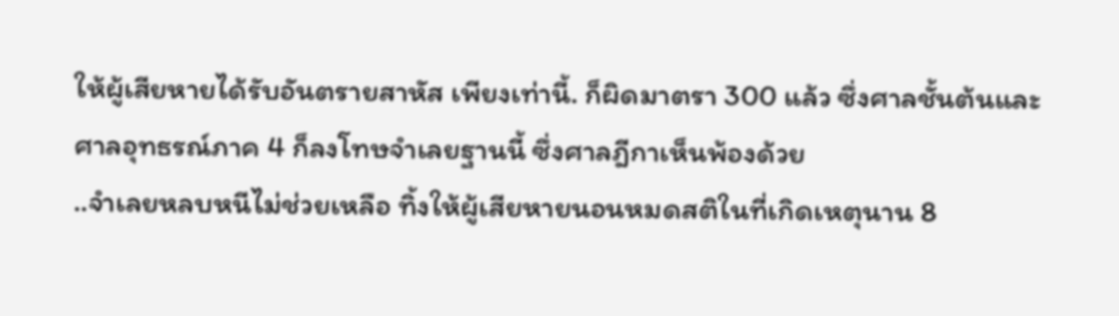ให้ผู้เสียหายได้รับอันตรายสาหัส เพียงเท่านี้. ก็ผิดมาตรา 300 แล้ว ซึ่งศาลชั้นต้นและศาลอุทธรณ์ภาค 4 ก็ลงโทษจําเลยฐานนี้ ซึ่งศาลฎีกาเห็นพ้องด้วย
..จําเลยหลบหนีไม่ช่วยเหลือ ทิ้งให้ผู้เสียหายนอนหมดสติในที่เกิดเหตุนาน 8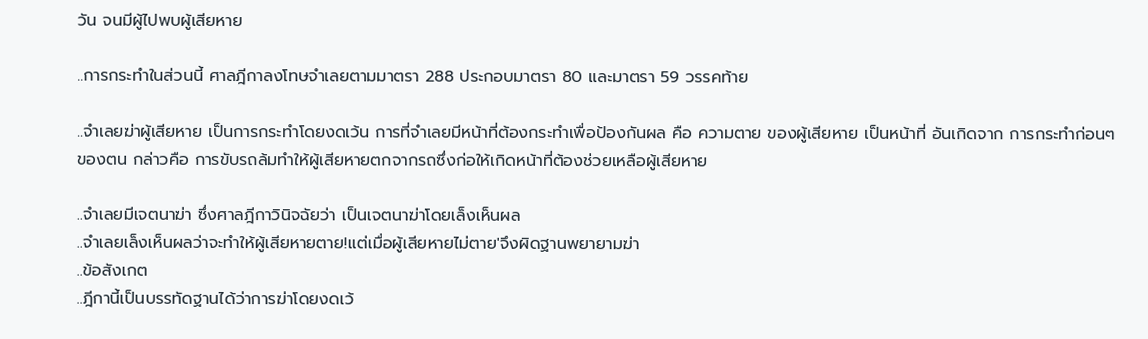วัน จนมีผู้ไปพบผู้เสียหาย

..การกระทําในส่วนนี้ ศาลฎีกาลงโทษจําเลยตามมาตรา 288 ประกอบมาตรา 80 และมาตรา 59 วรรคท้าย

..จําเลยฆ่าผู้เสียหาย เป็นการกระทําโดยงดเว้น การที่จําเลยมีหน้าที่ต้องกระทําเพื่อป้องกันผล คือ ความตาย ของผู้เสียหาย เป็นหน้าที่ อันเกิดจาก การกระทําก่อนๆ ของตน กล่าวคือ การขับรถล้มทําให้ผู้เสียหายตกจากรถซึ่งก่อให้เกิดหน้าที่ต้องช่วยเหลือผู้เสียหาย

..จําเลยมีเจตนาฆ่า ซึ่งศาลฎีกาวินิจฉัยว่า เป็นเจตนาฆ่าโดยเล็งเห็นผล
..จําเลยเล็งเห็นผลว่าจะทําให้ผู้เสียหายตาย!แต่เมื่อผู้เสียหายไม่ตาย'จึงผิดฐานพยายามฆ่า
..ข้อสังเกต
..ฎีกานี้เป็นบรรทัดฐานได้ว่าการฆ่าโดยงดเว้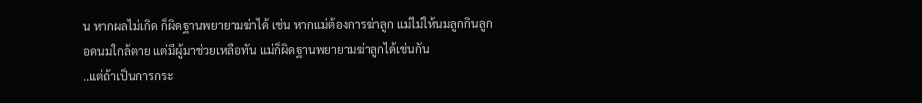น หากผลไม่เกิด ก็ผิดฐานพยายามฆ่าได้ เช่น หากแม่ต้องการฆ่าลูก แม่ไม่ให้นมลูกกินลูกอดนมใกล้ตาย แต่มีผู้มาช่วยเหลือทัน แม่ก็ผิดฐานพยายามฆ่าลูกได้เช่นกัน
..แต่ถ้าเป็นการกระ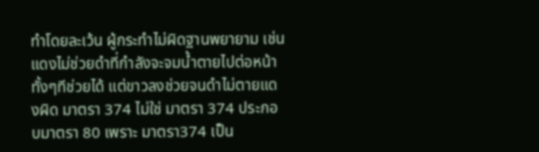ทําโดยละเว้น ผู้กระทําไม่ผิดฐานพยายาม เช่น แดงไม่ช่วยดําที่กําลังจะจมนํ้าตายไปต่อหน้า ทั้งๆทีช่วยได้ แต่ขาวลงช่วยจนดําไม่ตายแดงผิด มาตรา 374 ไม่ใช่ มาตรา 374 ประกอบมาตรา 80 เพราะ มาตรา374 เป็น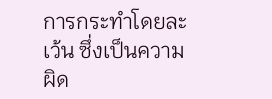การกระทําโดยละเว้น ซึ่งเป็นความผิด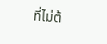ที่ไม่ต้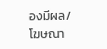องมีผล/
โฆษณา